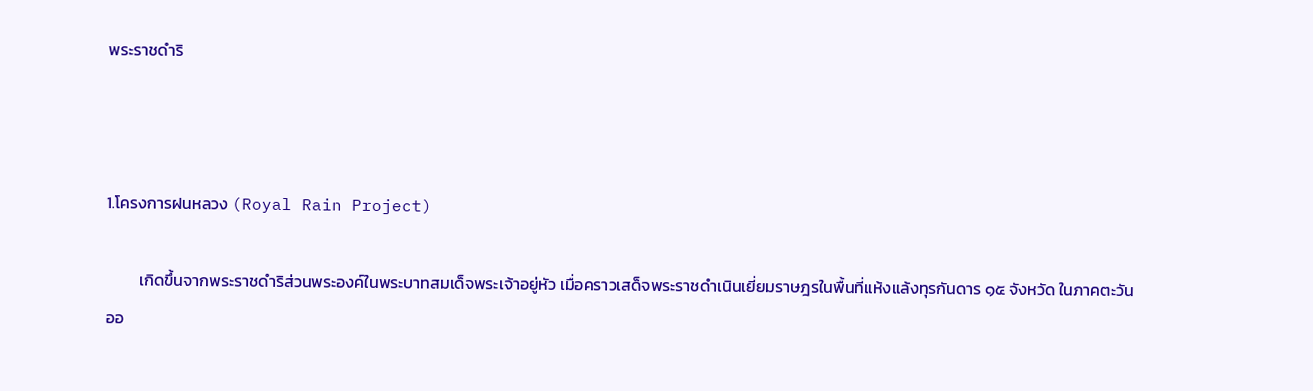พระราชดำริ



1.โครงการฝนหลวง (Royal Rain Project)

         เกิดขึ้นจากพระราชดำริส่วนพระองค์ในพระบาทสมเด็จพระเจ้าอยู่หัว เมื่อคราวเสด็จพระราชดำเนินเยี่ยมราษฎรในพื้นที่แห้งแล้งทุรกันดาร ๑๕ จังหวัด ในภาคตะวันออ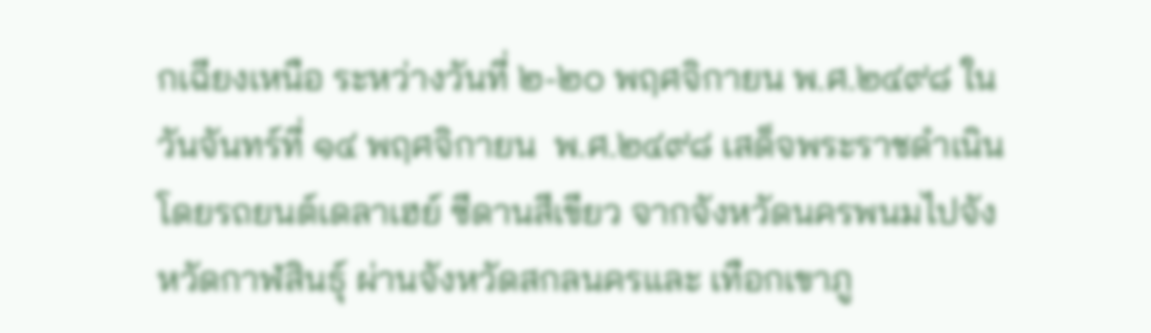กเฉียงเหนือ ระหว่างวันที่ ๒-๒๐ พฤศจิกายน พ.ศ.๒๔๙๘ ในวันจันทร์ที่ ๑๔ พฤศจิกายน  พ.ศ.๒๔๙๘ เสด็จพระราชดำเนินโดยรถยนต์เดลาเฮย์ ซีดานสีเขียว จากจังหวัดนครพนมไปจังหวัดกาฬสินธุ์ ผ่านจังหวัดสกลนครและ เทือกเขาภู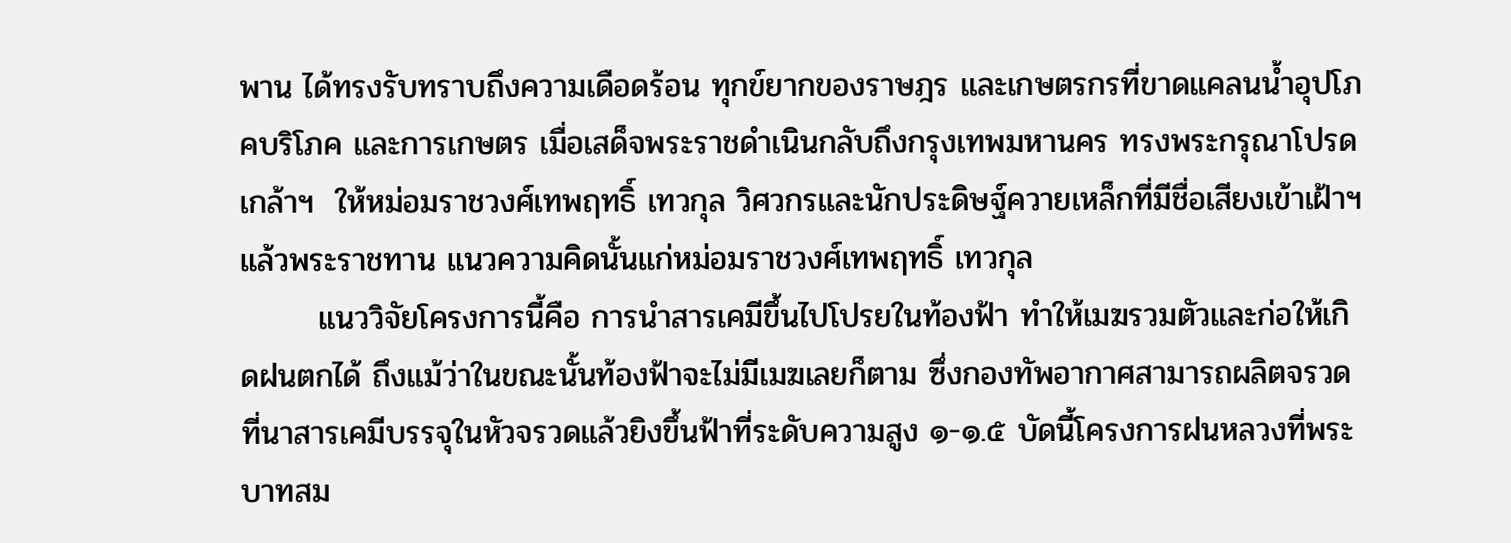พาน ได้ทรงรับทราบถึงความเดือดร้อน ทุกข์ยากของราษฎร และเกษตรกรที่ขาดแคลนน้ำอุปโภคบริโภค และการเกษตร เมื่อเสด็จพระราชดำเนินกลับถึงกรุงเทพมหานคร ทรงพระกรุณาโปรดเกล้าฯ  ให้หม่อมราชวงศ์เทพฤทธิ์ เทวกุล วิศวกรและนักประดิษฐ์ควายเหล็กที่มีชื่อเสียงเข้าเฝ้าฯ แล้วพระราชทาน แนวความคิดนั้นแก่หม่อมราชวงศ์เทพฤทธิ์ เทวกุล
       แนววิจัยโครงการนี้คือ การนำสารเคมีขึ้นไปโปรยในท้องฟ้า ทำให้เมฆรวมตัวและก่อให้เกิดฝนตกได้ ถึงแม้ว่าในขณะนั้นท้องฟ้าจะไม่มีเมฆเลยก็ตาม ซึ่งกองทัพอากาศสามารถผลิตจรวดที่นาสารเคมีบรรจุในหัวจรวดแล้วยิงขึ้นฟ้าที่ระดับความสูง ๑-๑.๕ บัดนี้โครงการฝนหลวงที่พระบาทสม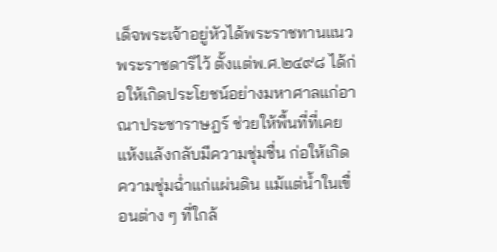เด็จพระเจ้าอยู่หัวได้พระราชทานแนวพระราชดาริไว้ ตั้งแต่พ.ศ.๒๔๙๘ ได้ก่อให้เกิดประโยชน์อย่างมหาศาลแก่อาณาประชาราษฎร์ ช่วยให้พื้นที่ที่เคยแห้งแล้งกลับมีความชุ่มชื่น ก่อให้เกิดความชุ่มฉ่ำแก่แผ่นดิน แม้แต่น้ำในเขื่อนต่าง ๆ ที่ใกล้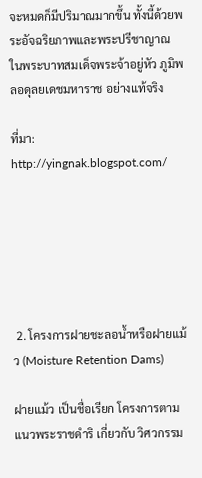จะหมดก็มีปริมาณมากขึ้น ทั้งนี้ด้วยพระอัจฉริยภาพและพระปรีชาญาณ ในพระบาทสมเด็จพระจ้าอยู่หัว ภูมิพลอดุลยเดชมหาราช อย่างแท้จริง

ที่มา: http://yingnak.blogspot.com/






 2. โครงการฝายชะลอน้ำหรือฝายแม้ว (Moisture Retention Dams)

ฝายแม้ว เป็นชื่อเรียก โครงการตามแนวพระราชดำริ เกี่ยวกับ วิศวกรรม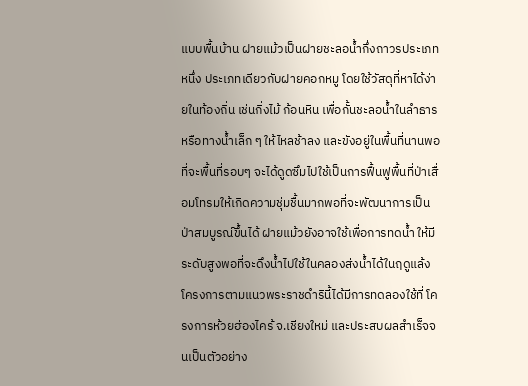แบบพื้นบ้าน ฝายแม้วเป็นฝายชะลอน้ำกึ่งถาวรประเภทหนึ่ง ประเภทเดียวกับฝายคอกหมู โดยใช้วัสดุที่หาได้ง่ายในท้องถิ่น เช่นกิ่งไม้ ก้อนหิน เพื่อกั้นชะลอน้ำในลำธาร หรือทางน้ำเล็ก ๆ ให้ไหลช้าลง และขังอยู่ในพื้นที่นานพอที่จะพื้นที่รอบๆ จะได้ดูดซึมไปใช้เป็นการฟื้นฟูพื้นที่ป่าเสื่อมโทรมให้เกิดความชุ่มชื้นมากพอที่จะพัฒนาการเป็นป่าสมบูรณ์ขึ้นได้ ฝายแม้วยังอาจใช้เพื่อการทดน้ำ ให้มีระดับสูงพอที่จะดึงน้ำไปใช้ในคลองส่งน้ำได้ในฤดูแล้ง โครงการตามแนวพระราชดำรินี้ได้มีการทดลองใช้ที่ โครงการห้วยฮ่องไคร้ จ.เชียงใหม่ และประสบผลสำเร็จจนเป็นตัวอย่าง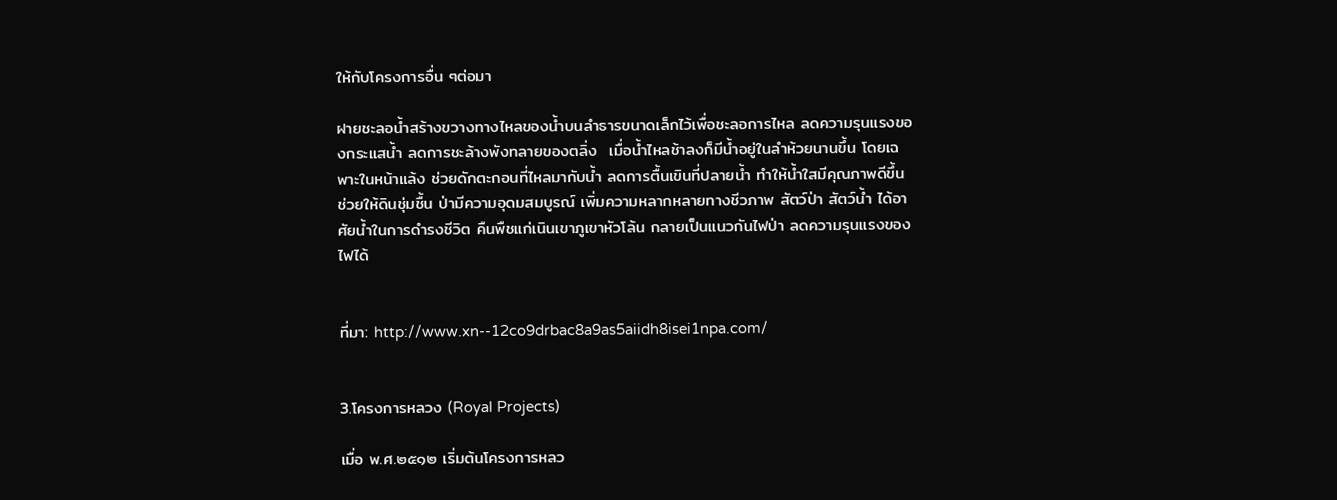ให้กับโครงการอื่น ๆต่อมา

ฝายชะลอน้ำสร้างขวางทางไหลของน้ำบนลำธารขนาดเล็กไว้เพื่อชะลอการไหล ลดความรุนแรงของกระแสน้ำ ลดการชะล้างพังทลายของตลิ่ง  เมื่อน้ำไหลช้าลงก็มีน้ำอยู่ในลำห้วยนานขึ้น โดยเฉพาะในหน้าแล้ง ช่วยดักตะกอนที่ไหลมากับน้ำ ลดการตื้นเขินที่ปลายน้ำ ทำให้น้ำใสมีคุณภาพดีขึ้น ช่วยให้ดินชุ่มชื้น ป่ามีความอุดมสมบูรณ์ เพิ่มความหลากหลายทางชีวภาพ สัตว์ป่า สัตว์น้ำ ได้อาศัยน้ำในการดำรงชีวิต คืนพืชแก่เนินเขาภูเขาหัวโล้น กลายเป็นแนวกันไฟป่า ลดความรุนแรงของไฟได้


ที่มา: http://www.xn--12co9drbac8a9as5aiidh8isei1npa.com/


3.โครงการหลวง (Royal Projects)

เมื่อ พ.ศ.๒๕๑๒ เริ่มต้นโครงการหลว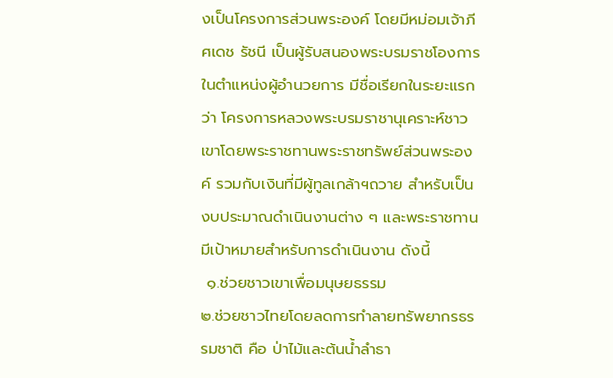งเป็นโครงการส่วนพระองค์ โดยมีหม่อมเจ้าภีศเดช รัชนี เป็นผู้รับสนองพระบรมราชโองการในตำแหน่งผู้อำนวยการ มีชื่อเรียกในระยะแรกว่า โครงการหลวงพระบรมราชานุเคราะห์ชาวเขาโดยพระราชทานพระราชทรัพย์ส่วนพระองค์ รวมกับเงินที่มีผู้ทูลเกล้าฯถวาย สำหรับเป็นงบประมาณดำเนินงานต่าง ๆ และพระราชทานมีเป้าหมายสำหรับการดำเนินงาน ดังนี้
 ๑.ช่วยชาวเขาเพื่อมนุษยธรรม
๒.ช่วยชาวไทยโดยลดการทำลายทรัพยากรธรรมชาติ คือ ป่าไม้และต้นน้ำลำธา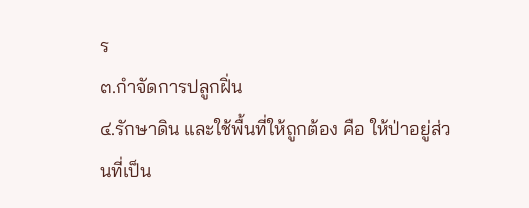ร
๓.กำจัดการปลูกฝิ่น
๔.รักษาดิน และใช้พื้นที่ให้ถูกต้อง คือ ให้ป่าอยู่ส่วนที่เป็น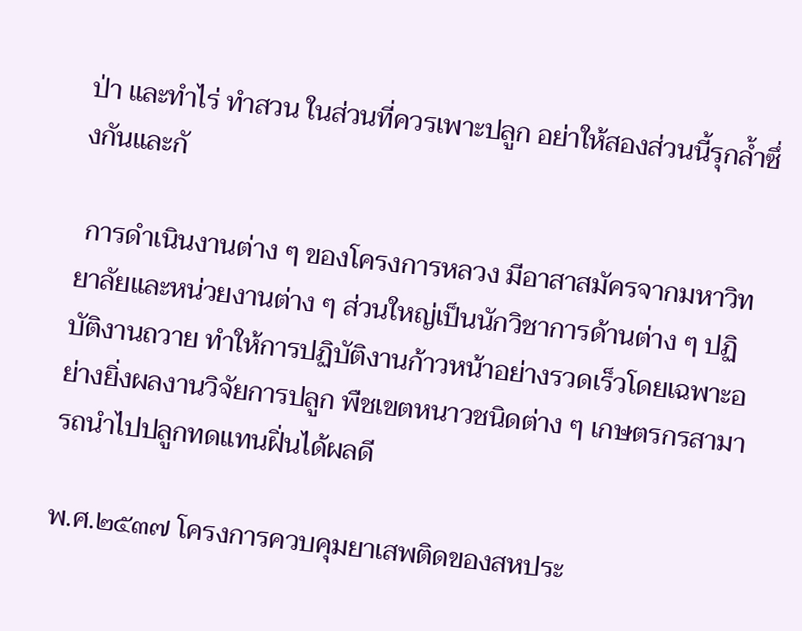ป่า และทำไร่ ทำสวน ในส่วนที่ควรเพาะปลูก อย่าให้สองส่วนนี้รุกล้ำซึ่งกันและกั

 การดำเนินงานต่าง ๆ ของโครงการหลวง มีอาสาสมัครจากมหาวิทยาลัยและหน่วยงานต่าง ๆ ส่วนใหญ่เป็นนักวิชาการด้านต่าง ๆ ปฏิบัติงานถวาย ทำให้การปฏิบัติงานก้าวหน้าอย่างรวดเร็วโดยเฉพาะอย่างยิ่งผลงานวิจัยการปลูก พืชเขตหนาวชนิดต่าง ๆ เกษตรกรสามารถนำไปปลูกทดแทนฝิ่นได้ผลดี

พ.ศ.๒๕๓๗ โครงการควบคุมยาเสพติดของสหประ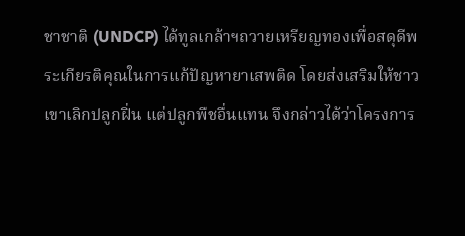ชาชาติ (UNDCP) ได้ทูลเกล้าฯถวายเหรียญทองเพื่อสดุดีพระเกียรติคุณในการแก้ปัญหายาเสพติด โดยส่งเสริมให้ชาวเขาเลิกปลูกฝิ่น แต่ปลูกพืชอื่นแทน จึงกล่าวได้ว่าโครงการ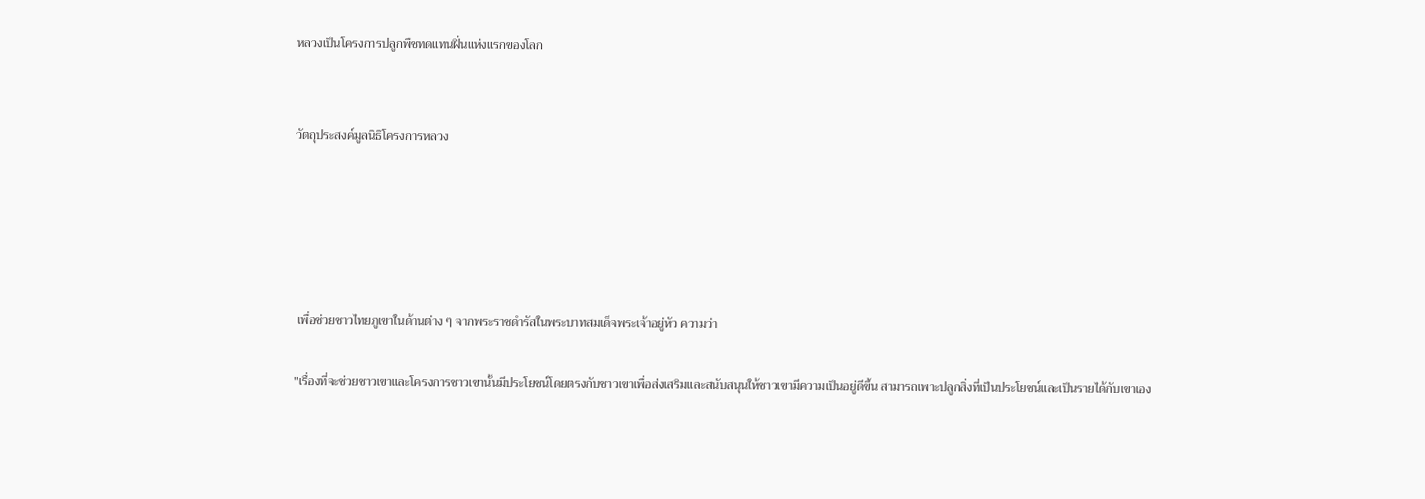หลวงเป็นโครงการปลูกพืชทดแทนฝิ่นแห่งแรกของโลก


วัตถุประสงค์มูลนิธิโครงการหลวง





 เพื่อช่วยชาวไทยภูเขาในด้านต่าง ๆ จากพระราชดำรัสในพระบาทสมเด็จพระเจ้าอยู่หัว ความว่า

"เรื่องที่จะช่วยชาวเขาและโครงการชาวเขานั้นมีประโยชน์โดยตรงกับชาวเขาเพื่อส่งเสริมและสนับสนุนให้ชาวเขามีความเป็นอยู่ดีขึ้น สามารถเพาะปลูกสิ่งที่เป็นประโยชน์และเป็นรายได้กับเขาเอง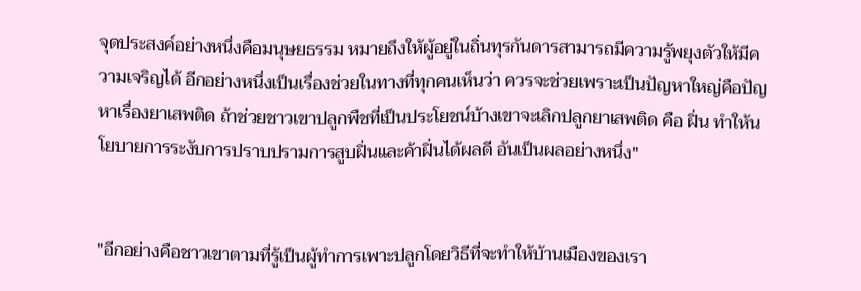จุดประสงค์อย่างหนึ่งคือมนุษยธรรม หมายถึงให้ผู้อยู่ในถิ่นทุรกันดารสามารถมีความรู้พยุงตัวให้มีความเจริญได้ อีกอย่างหนึ่งเป็นเรื่องช่วยในทางที่ทุกคนเห็นว่า ควรจะช่วยเพราะเป็นปัญหาใหญ่คือปัญหาเรื่องยาเสพติด ถ้าช่วยชาวเขาปลูกพืชที่เป็นประโยชน์บ้างเขาจะเลิกปลูกยาเสพติด คือ ฝิ่น ทำให้นโยบายการระงับการปราบปรามการสูบฝิ่นและค้าฝิ่นได้ผลดี อันเป็นผลอย่างหนึ่ง"


"อีกอย่างคือชาวเขาตามที่รู้เป็นผู้ทำการเพาะปลูกโดยวิธีที่จะทำให้บ้านเมืองของเรา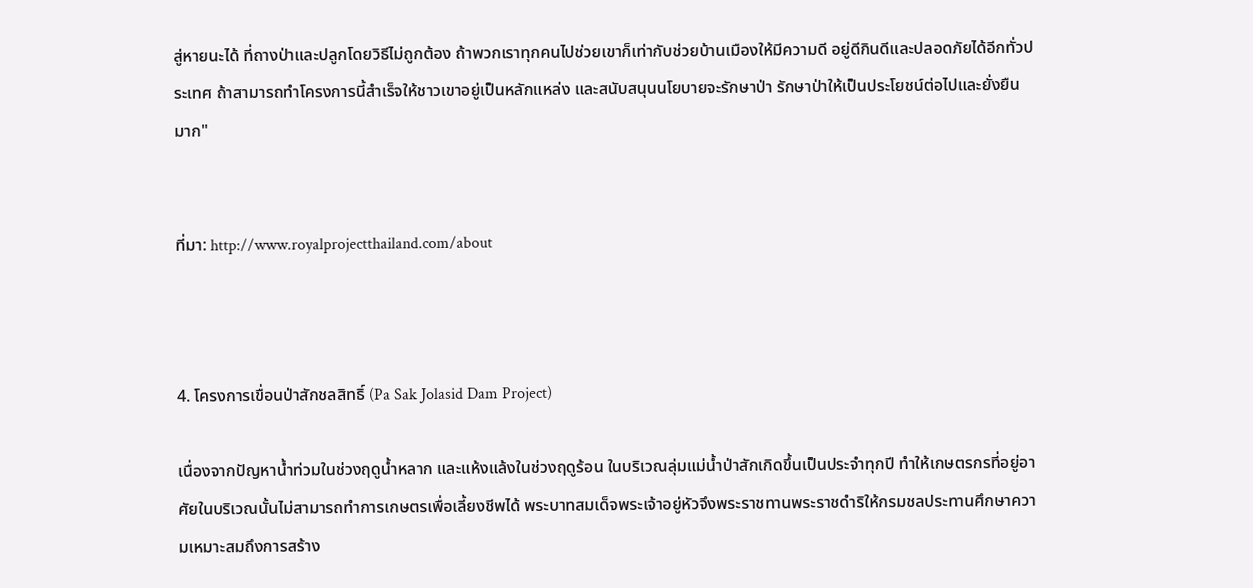สู่หายนะได้ ที่ถางป่าและปลูกโดยวิธีไม่ถูกต้อง ถ้าพวกเราทุกคนไปช่วยเขาก็เท่ากับช่วยบ้านเมืองให้มีความดี อยู่ดีกินดีและปลอดภัยได้อีกทั่วประเทศ ถ้าสามารถทำโครงการนี้สำเร็จให้ชาวเขาอยู่เป็นหลักแหล่ง และสนับสนุนนโยบายจะรักษาป่า รักษาป่าให้เป็นประโยชน์ต่อไปและยั่งยืนมาก"


ที่มา: http://www.royalprojectthailand.com/about



4. โครงการเขื่อนป่าสักชลสิทธิ์ (Pa Sak Jolasid Dam Project)

เนื่องจากปัญหาน้ำท่วมในช่วงฤดูน้ำหลาก และแห้งแล้งในช่วงฤดูร้อน ในบริเวณลุ่มแม่น้ำป่าสักเกิดขึ้นเป็นประจำทุกปี ทำให้เกษตรกรที่อยู่อาศัยในบริเวณนั้นไม่สามารถทำการเกษตรเพื่อเลี้ยงชีพได้ พระบาทสมเด็จพระเจ้าอยู่หัวจึงพระราชทานพระราชดำริให้กรมชลประทานศึกษาความเหมาะสมถึงการสร้าง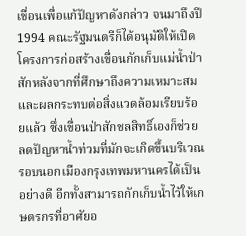เขื่อนเพื่อแก้ปัญหาดังกล่าว จนมาถึงปี 1994 คณะรัฐมนตรีก็ได้อนุมัติให้เปิดโครงการก่อสร้างเขื่อนกักเก็บแม่น้ำป่าสักหลังจากที่ศึกษาถึงความเหมาะสมและผลกระทบต่อสิ่งแวดล้อมเรียบร้อยแล้ว ซึ่งเขื่อนป่าสักชลสิทธิ์เองก็ช่วยลดปัญหาน้ำท่วมที่มักจะเกิดขึ้นบริเวณรอบนอกเมืองกรุงเทพมหานครได้เป็นอย่างดี อีกทั้งสามารถกักเก็บน้ำไว้ให้เกษตรกรที่อาศัยอ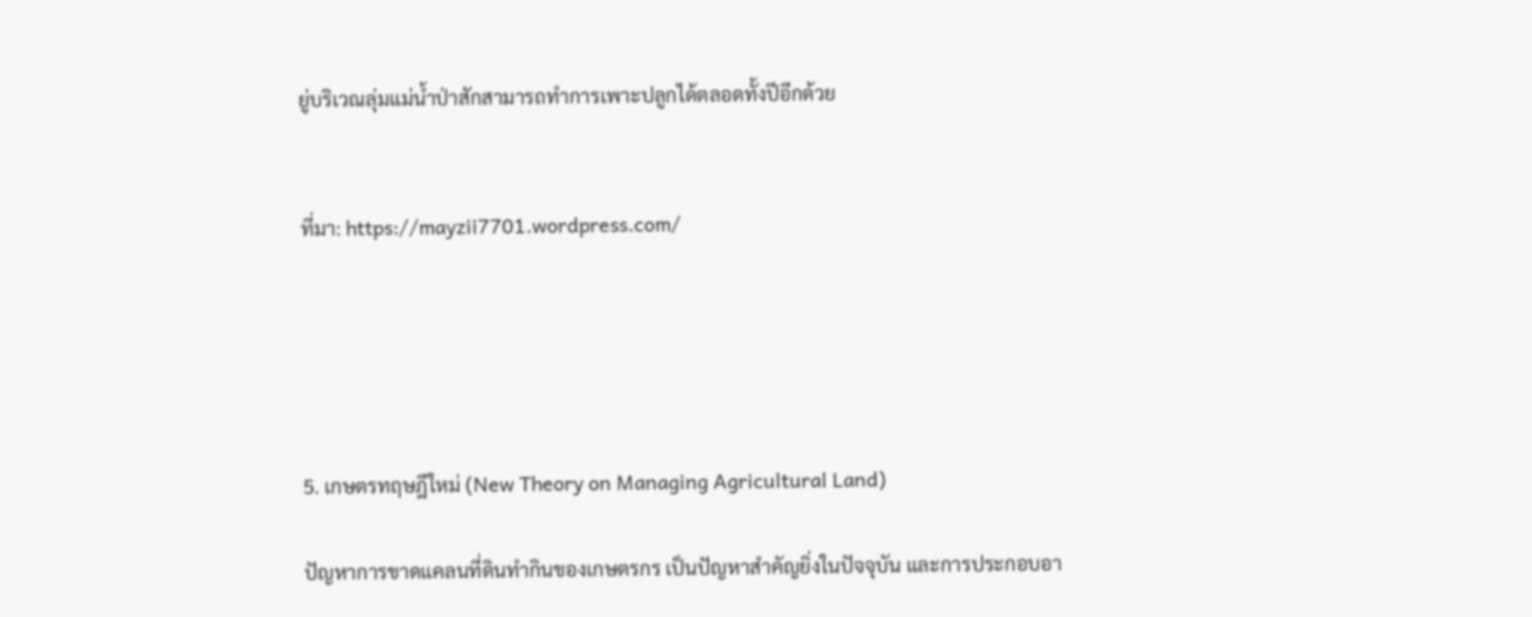ยู่บริเวณลุ่มแม่น้ำป่าสักสามารถทำการเพาะปลูกได้ตลอดทั้งปีอีกด้วย


ที่มา: https://mayzii7701.wordpress.com/





5. เกษตรทฤษฎีใหม่ (New Theory on Managing Agricultural Land)

ปัญหาการขาดแคลนที่ดินทำกินของเกษตรกร เป็นปัญหาสำคัญยิ่งในปัจจุบัน และการประกอบอา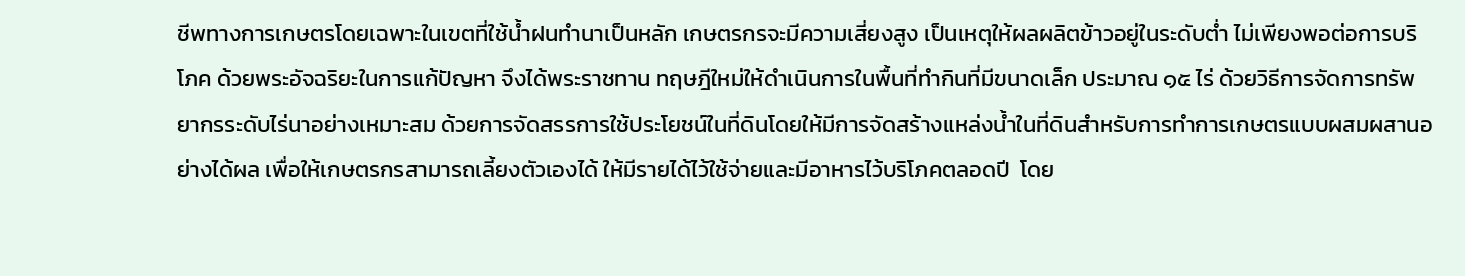ชีพทางการเกษตรโดยเฉพาะในเขตที่ใช้น้ำฝนทำนาเป็นหลัก เกษตรกรจะมีความเสี่ยงสูง เป็นเหตุให้ผลผลิตข้าวอยู่ในระดับต่ำ ไม่เพียงพอต่อการบริโภค ด้วยพระอัจฉริยะในการแก้ปัญหา จึงได้พระราชทาน ทฤษฎีใหม่ให้ดำเนินการในพื้นที่ทำกินที่มีขนาดเล็ก ประมาณ ๑๕ ไร่ ด้วยวิธีการจัดการทรัพยากรระดับไร่นาอย่างเหมาะสม ด้วยการจัดสรรการใช้ประโยชน์ในที่ดินโดยให้มีการจัดสร้างแหล่งน้ำในที่ดินสำหรับการทำการเกษตรแบบผสมผสานอย่างได้ผล เพื่อให้เกษตรกรสามารถเลี้ยงตัวเองได้ ให้มีรายได้ไว้ใช้จ่ายและมีอาหารไว้บริโภคตลอดปี  โดย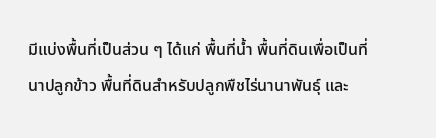มีแบ่งพื้นที่เป็นส่วน ๆ ได้แก่ พื้นที่น้ำ พื้นที่ดินเพื่อเป็นที่นาปลูกข้าว พื้นที่ดินสำหรับปลูกพืชไร่นานาพันธุ์ และ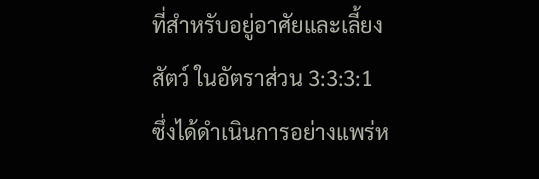ที่สำหรับอยู่อาศัยและเลี้ยงสัตว์ ในอัตราส่วน 3:3:3:1 ซึ่งได้ดำเนินการอย่างแพร่ห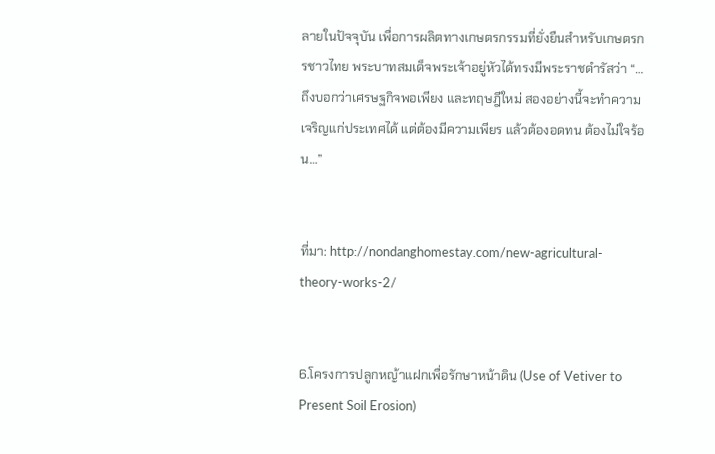ลายในปัจจุบัน เพื่อการผลิตทางเกษตรกรรมที่ยั่งยืนสำหรับเกษตรกรชาวไทย พระบาทสมเด็จพระเจ้าอยู่หัวได้ทรงมีพระราชดำรัสว่า “…ถึงบอกว่าเศรษฐกิจพอเพียง และทฤษฎีใหม่ สองอย่างนี้จะทำความเจริญแก่ประเทศได้ แต่ต้องมีความเพียร แล้วต้องอดทน ต้องไม่ใจร้อน…”


ที่มา: http://nondanghomestay.com/new-agricultural-theory-works-2/


6.โครงการปลูกหญ้าแฝกเพื่อรักษาหน้าดิน (Use of Vetiver to Present Soil Erosion)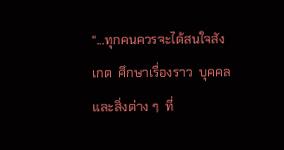“...ทุกคนควรจะได้สนใจสังเกต  ศึกษาเรื่องราว  บุคคลและสิ่งต่าง ๆ  ที่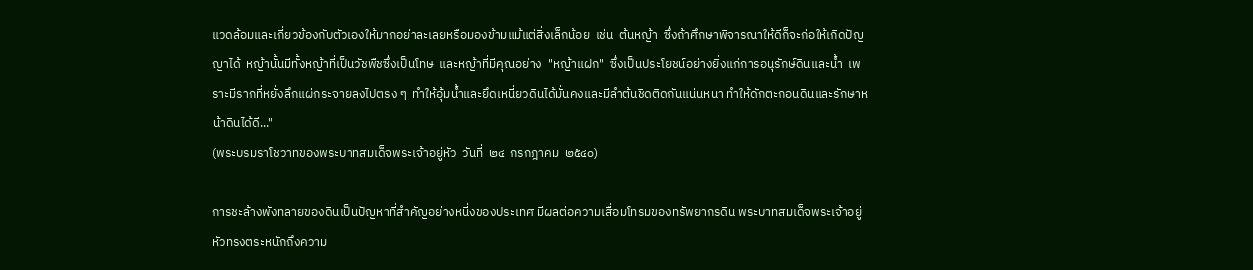แวดล้อมและเกี่ยวข้องกับตัวเองให้มากอย่าละเลยหรือมองข้ามแม้แต่สิ่งเล็กน้อย  เช่น  ต้นหญ้า  ซึ่งถ้าศึกษาพิจารณาให้ดีก็จะก่อให้เกิดปัญญาได้  หญ้านั้นมีทั้งหญ้าที่เป็นวัชพืชซึ่งเป็นโทษ  และหญ้าที่มีคุณอย่าง  "หญ้าแฝก"  ซึ่งเป็นประโยชน์อย่างยิ่งแก่การอนุรักษ์ดินและน้ำ  เพราะมีรากที่หยั่งลึกแผ่กระจายลงไปตรง ๆ  ทำให้อุ้มน้ำและยึดเหนี่ยวดินได้มั่นคงและมีลำต้นชิดติดกันแน่นหนา ทำให้ดักตะกอนดินและรักษาหน้าดินได้ดี..."
(พระบรมราโชวาทของพระบาทสมเด็จพระเจ้าอยู่หัว  วันที่  ๒๔  กรกฎาคม  ๒๕๔๐)

การชะล้างพังทลายของดินเป็นปัญหาที่สำคัญอย่างหนี่งของประเทศ มีผลต่อความเสื่อมโทรมของทรัพยากรดิน พระบาทสมเด็จพระเจ้าอยู่หัวทรงตระหนักถึงความ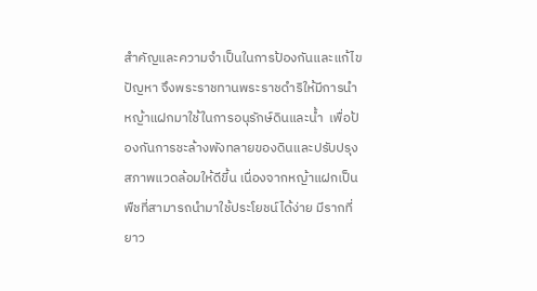สำคัญและความจำเป็นในการป้องกันและแก้ไขปัญหา จึงพระราชทานพระราชดำริให้มีการนำหญ้าแฝกมาใช้ในการอนุรักษ์ดินและน้ำ  เพื่อป้องกันการชะล้างพังทลายของดินและปรับปรุงสภาพแวดล้อมให้ดีขี้น เนื่องจากหญ้าแฝกเป็นพืชที่สามารถนำมาใช้ประโยชน์ได้ง่าย มีรากที่ยาว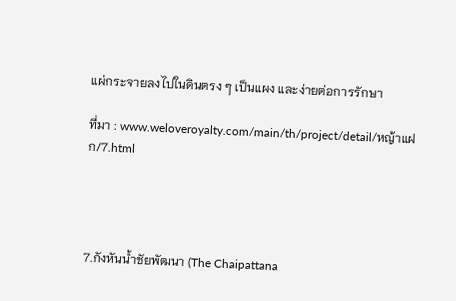แผ่กระจายลงไปในดินตรง ๆ เป็นแผง และง่ายต่อการรักษา

ที่มา : www.weloveroyalty.com/main/th/project/detail/หญ้าแฝก/7.html




7.กังหันน้ำชัยพัฒนา (The Chaipattana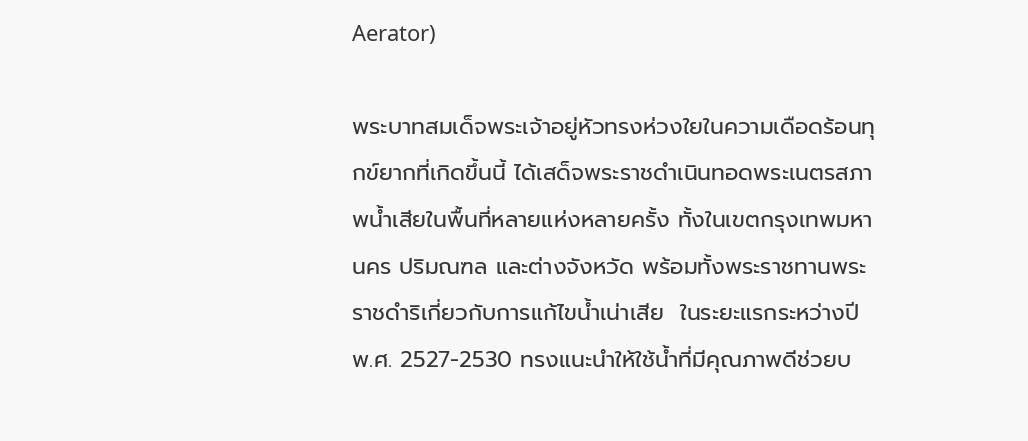Aerator)

พระบาทสมเด็จพระเจ้าอยู่หัวทรงห่วงใยในความเดือดร้อนทุกข์ยากที่เกิดขึ้นนี้ ได้เสด็จพระราชดำเนินทอดพระเนตรสภาพน้ำเสียในพื้นที่หลายแห่งหลายครั้ง ทั้งในเขตกรุงเทพมหานคร ปริมณฑล และต่างจังหวัด พร้อมทั้งพระราชทานพระราชดำริเกี่ยวกับการแก้ไขน้ำเน่าเสีย  ในระยะแรกระหว่างปี พ.ศ. 2527-2530 ทรงแนะนำให้ใช้น้ำที่มีคุณภาพดีช่วยบ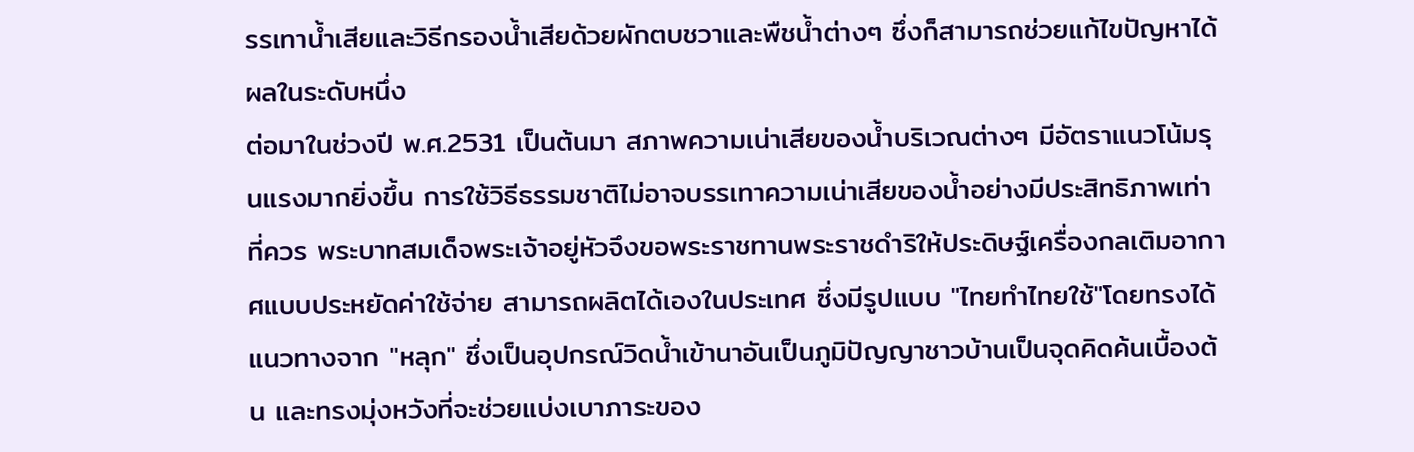รรเทาน้ำเสียและวิธีกรองน้ำเสียด้วยผักตบชวาและพืชน้ำต่างๆ ซึ่งก็สามารถช่วยแก้ไขปัญหาได้ผลในระดับหนึ่ง
ต่อมาในช่วงปี พ.ศ.2531 เป็นต้นมา สภาพความเน่าเสียของน้ำบริเวณต่างๆ มีอัตราแนวโน้มรุนแรงมากยิ่งขึ้น การใช้วิธีธรรมชาติไม่อาจบรรเทาความเน่าเสียของน้ำอย่างมีประสิทธิภาพเท่าที่ควร พระบาทสมเด็จพระเจ้าอยู่หัวจึงขอพระราชทานพระราชดำริให้ประดิษฐ์เครื่องกลเติมอากาศแบบประหยัดค่าใช้จ่าย สามารถผลิตได้เองในประเทศ ซึ่งมีรูปแบบ "ไทยทำไทยใช้"โดยทรงได้แนวทางจาก "หลุก" ซึ่งเป็นอุปกรณ์วิดน้ำเข้านาอันเป็นภูมิปัญญาชาวบ้านเป็นจุดคิดค้นเบื้องต้น และทรงมุ่งหวังที่จะช่วยแบ่งเบาภาระของ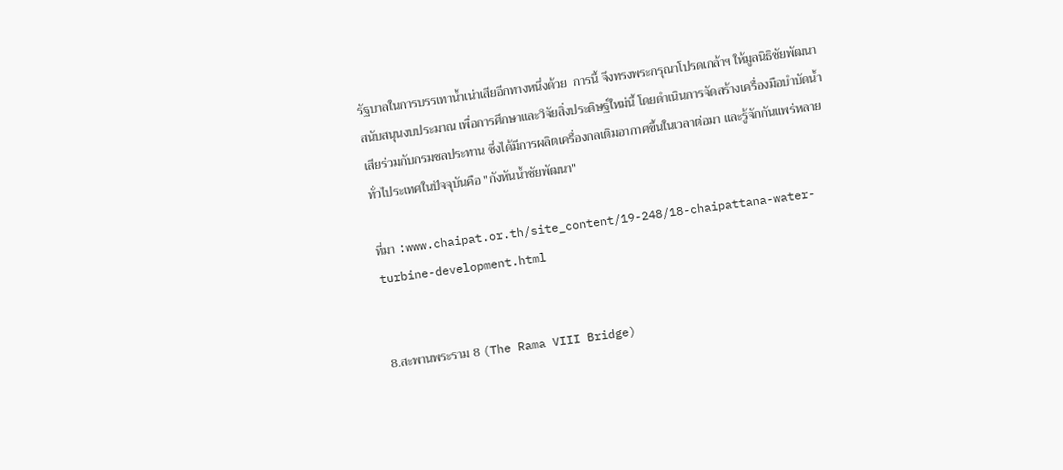รัฐบาลในการบรรเทาน้ำเน่าเสียอีกทางหนึ่งด้วย  การนี้ จึงทรงพระกรุณาโปรดเกล้าฯ ให้มูลนิธิชัยพัฒนาสนับสนุนงบประมาณ เพื่อการศึกษาและวิจัยสิ่งประดิษฐ์ใหม่นี้ โดยดำเนินการจัดสร้างเครื่องมือบำบัดน้ำเสียร่วมกับกรมชลประทาน ซึ่งได้มีการผลิตเครื่องกลเติมอากาศขึ้นในเวลาต่อมา และรู้จักกันแพร่หลายทั่วไประเทศในปัจจุบันคือ "กังหันน้ำชัยพัฒนา"

ที่มา :www.chaipat.or.th/site_content/19-248/18-chaipattana-water-turbine-development.html


8.สะพานพระราม 8 (The Rama VIII Bridge)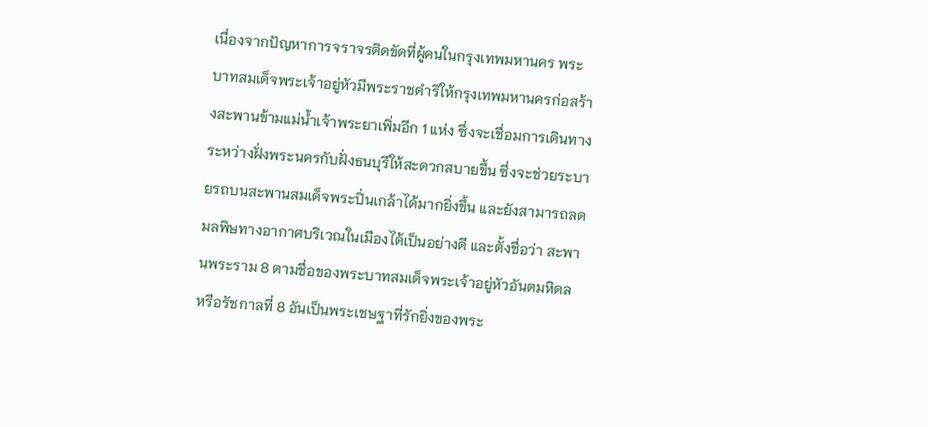เนื่องจากปัญหาการจราจรติดขัดที่ผู้คนในกรุงเทพมหานคร พระบาทสมเด็จพระเจ้าอยู่หัวมีพระราชดำริให้กรุงเทพมหานครก่อสร้างสะพานข้ามแม่น้ำเจ้าพระยาเพิ่มอีก 1 แห่ง ซึ่งจะเชื่อมการเดินทางระหว่างฝั่งพระนครกับฝั่งธนบุรีให้สะดวกสบายขึ้น ซึ่งจะช่วยระบายรถบนสะพานสมเด็จพระปิ่นเกล้าได้มากยิ่งขึ้น และยังสามารถลดมลพิษทางอากาศบริเวณในเมืองได้เป็นอย่างดี และตั้งชื่อว่า สะพานพระราม 8 ตามชื่อของพระบาทสมเด็จพระเจ้าอยู่หัวอันตมหิดล หรือรัชกาลที่ 8 อันเป็นพระเชษฐาที่รักยิ่งของพระ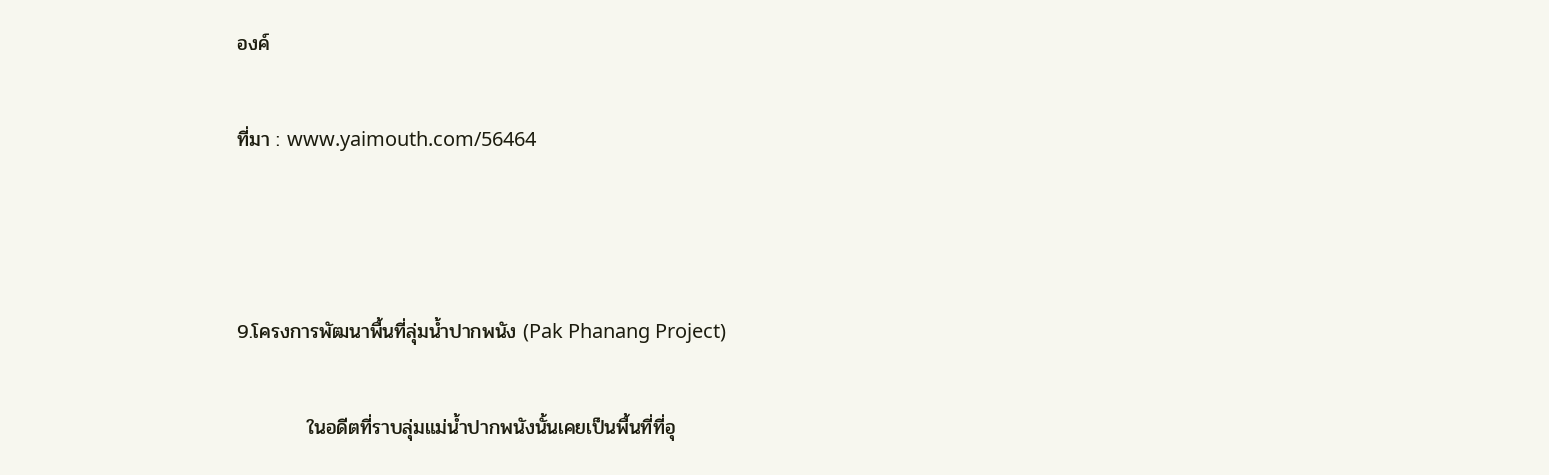องค์

ที่มา : www.yaimouth.com/56464



9.โครงการพัฒนาพื้นที่ลุ่มน้ำปากพนัง (Pak Phanang Project)

          ในอดีตที่ราบลุ่มแม่น้ำปากพนังนั้นเคยเป็นพื้นที่ที่อุ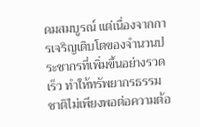ดมสมบูรณ์ แต่เนื่องจากการเจริญเติบโตของจำนวนประชากรที่เพิ่มขึ้นอย่างรวดเร็ว ทำให้ทรัพยากรธรรมชาติไม่เพียงพอต่อความต้อ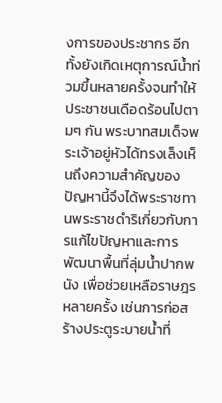งการของประชากร อีกทั้งยังเกิดเหตุการณ์น้ำท่วมขึ้นหลายครั้งจนทำให้ประชาชนเดือดร้อนไปตามๆ กัน พระบาทสมเด็จพระเจ้าอยู่หัวได้ทรงเล็งเห็นถึงความสำคัญของปัญหานี้จึงได้พระราชทานพระราชดำริเกี่ยวกับการแก้ไขปัญหาและการพัฒนาพื้นที่ลุ่มน้ำปากพนัง เพื่อช่วยเหลือราษฎรหลายครั้ง เช่นการก่อสร้างประตูระบายน้ำที่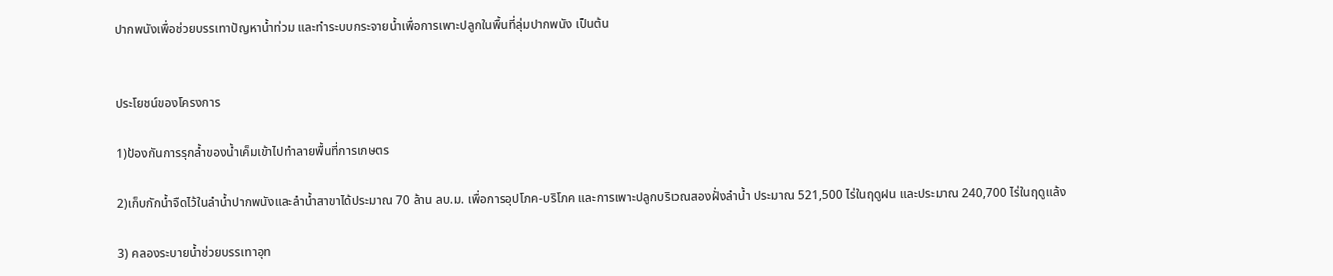ปากพนังเพื่อช่วยบรรเทาปัญหาน้ำท่วม และทำระบบกระจายน้ำเพื่อการเพาะปลูกในพื้นที่ลุ่มปากพนัง เป็นต้น


ประโยชน์ของโครงการ

1)ป้องกันการรุกล้ำของน้ำเค็มเข้าไปทำลายพื้นที่การเกษตร

2)เก็บกักน้ำจืดไว้ในลำน้ำปากพนังและลำน้ำสาขาได้ประมาณ 70 ล้าน ลบ.ม. เพื่อการอุปโภค-บริโภค และการเพาะปลูกบริเวณสองฝั่งลำน้ำ ประมาณ 521,500 ไร่ในฤดูฝน และประมาณ 240,700 ไร่ในฤดูแล้ง

3) คลองระบายน้ำช่วยบรรเทาอุท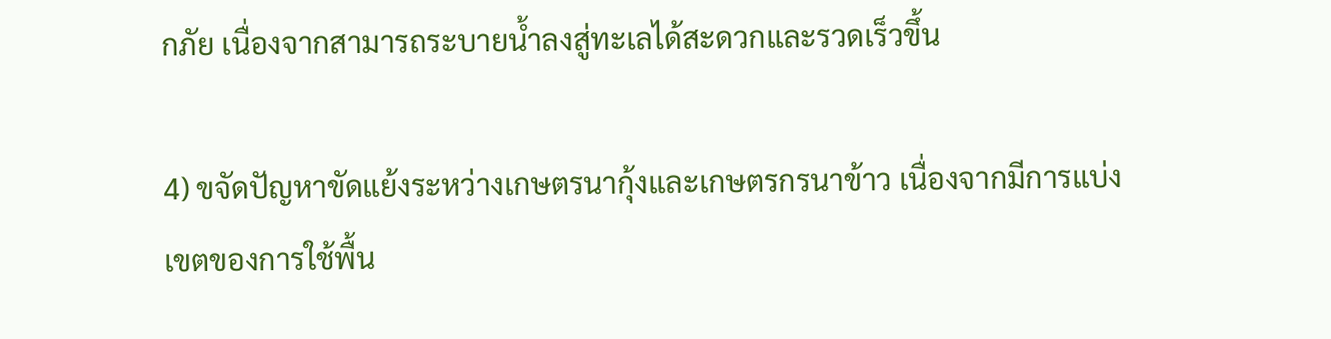กภัย เนื่องจากสามารถระบายน้ำลงสู่ทะเลได้สะดวกและรวดเร็วขึ้น

4) ขจัดปัญหาขัดแย้งระหว่างเกษตรนากุ้งและเกษตรกรนาข้าว เนื่องจากมีการแบ่งเขตของการใช้พื้น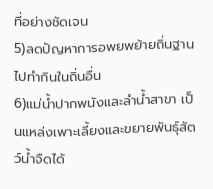ที่อย่างชัดเจน
5)ลดปัญหาการอพยพย้ายถิ่นฐานไปทำกินในถิ่นอื่น
6)แม่น้ำปากพนังและลำน้ำสาขา เป็นแหล่งเพาะเลี้ยงและขยายพันธุ์สัตว์น้ำจืดได้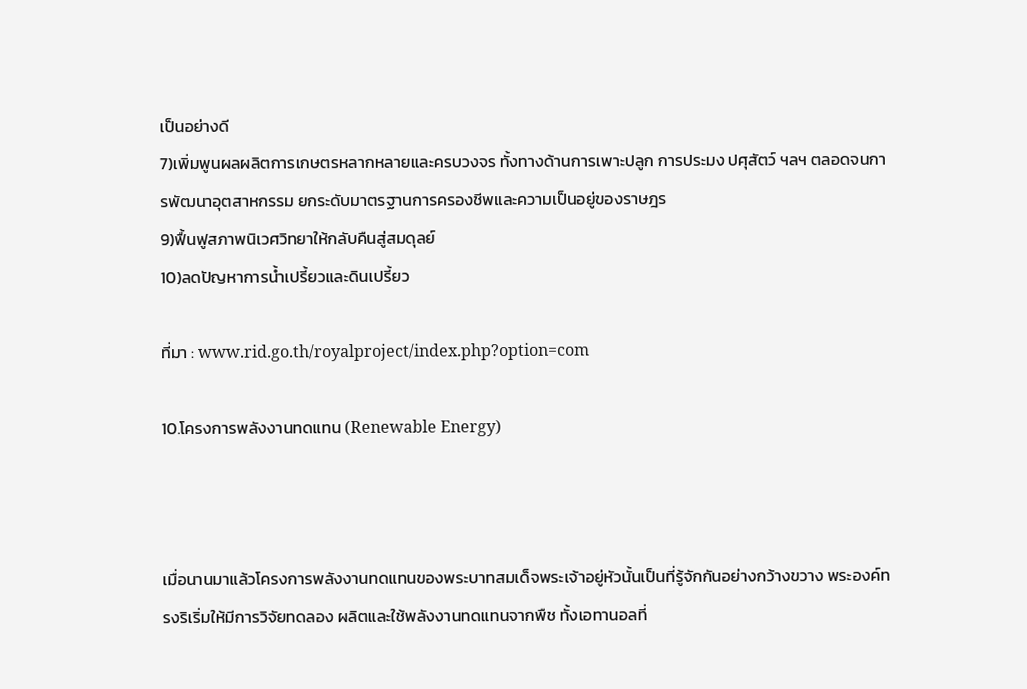เป็นอย่างดี
7)เพิ่มพูนผลผลิตการเกษตรหลากหลายและครบวงจร ทั้งทางด้านการเพาะปลูก การประมง ปศุสัตว์ ฯลฯ ตลอดจนการพัฒนาอุตสาหกรรม ยกระดับมาตรฐานการครองชีพและความเป็นอยู่ของราษฎร
9)ฟื้นฟูสภาพนิเวศวิทยาให้กลับคืนสู่สมดุลย์
10)ลดปัญหาการน้ำเปรี้ยวและดินเปรี้ยว

ที่มา : www.rid.go.th/royalproject/index.php?option=com

10.โครงการพลังงานทดแทน (Renewable Energy)



เมื่อนานมาแล้วโครงการพลังงานทดแทนของพระบาทสมเด็จพระเจ้าอยู่หัวนั้นเป็นที่รู้จักกันอย่างกว้างขวาง พระองค์ทรงริเริ่มให้มีการวิจัยทดลอง ผลิตและใช้พลังงานทดแทนจากพืช ทั้งเอทานอลที่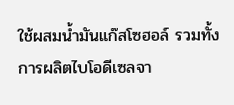ใช้ผสมน้ำมันแก๊สโซฮอล์ รวมทั้งการผลิตไบโอดีเซลจา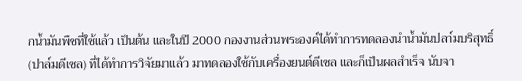กน้ำมันพืชที่ใช้แล้ว เป็นต้น และในปี 2000 กองงานส่วนพระองค์ได้ทำการทดลองนำน้ำมันปลา์มบริสุทธิ์ (ปาล์มดีเซล) ที่ได้ทำการวิจัยมาแล้ว มาทดลองใช้กับเครื่องยนต์ดีเซล และก็เป็นผลสำเร็จ นับจา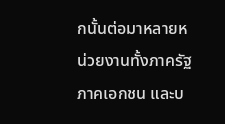กนั้นต่อมาหลายหน่วยงานทั้งภาครัฐ ภาคเอกชน และบ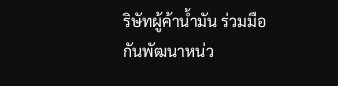ริษัทผู้ค้าน้ำมัน ร่วมมือกันพัฒนาหน่ว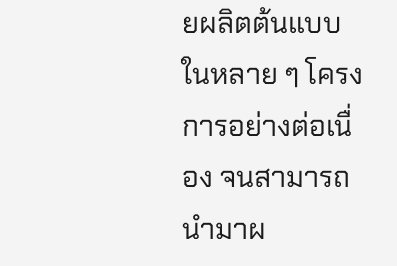ยผลิตต้นแบบในหลาย ๆ โครงการอย่างต่อเนื่อง จนสามารถนำมาผ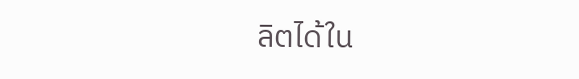ลิตได้ใน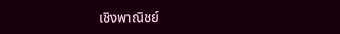เชิงพาณิชย์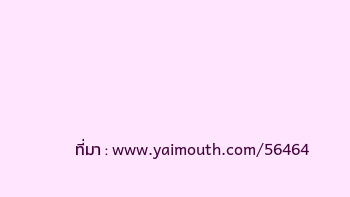ที่มา : www.yaimouth.com/56464